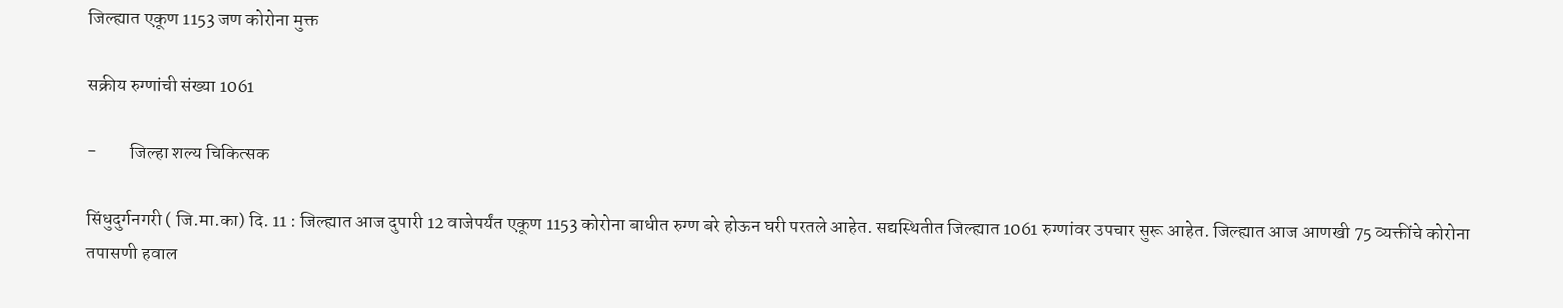जिल्ह्यात एकूण 1153 जण कोरोना मुक्त

सक्रीय रुग्णांची संख्या 1061

-         जिल्हा शल्य चिकित्सक

सिंधुदुर्गनगरी ( जि.मा.का) दि. 11 : जिल्ह्यात आज दुपारी 12 वाजेपर्यंत एकूण 1153 कोरोना बाधीत रुग्ण बरे होऊन घरी परतले आहेत. सद्यस्थितीत जिल्ह्यात 1061 रुग्णांवर उपचार सुरू आहेत. जिल्ह्यात आज आणखी 75 व्यक्तींचे कोरोना तपासणी हवाल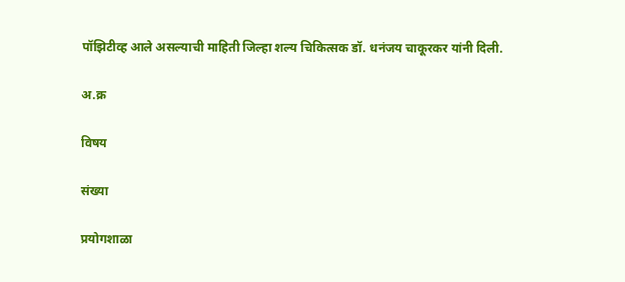पॉझिटीव्ह आले असल्याची माहिती जिल्हा शल्य चिकित्सक डॉ. धनंजय चाकूरकर यांनी दिली.

अ.क्र

विषय

संख्या

प्रयोगशाळा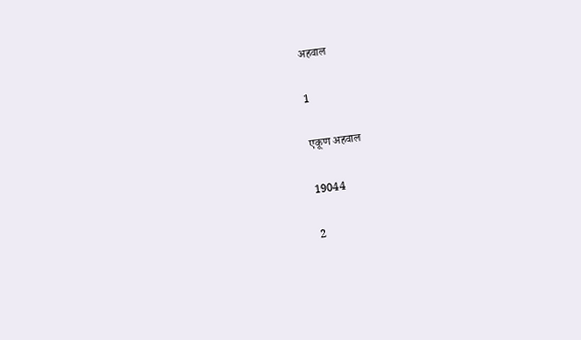अहवाल

1

एकूण अहवाल

19044

2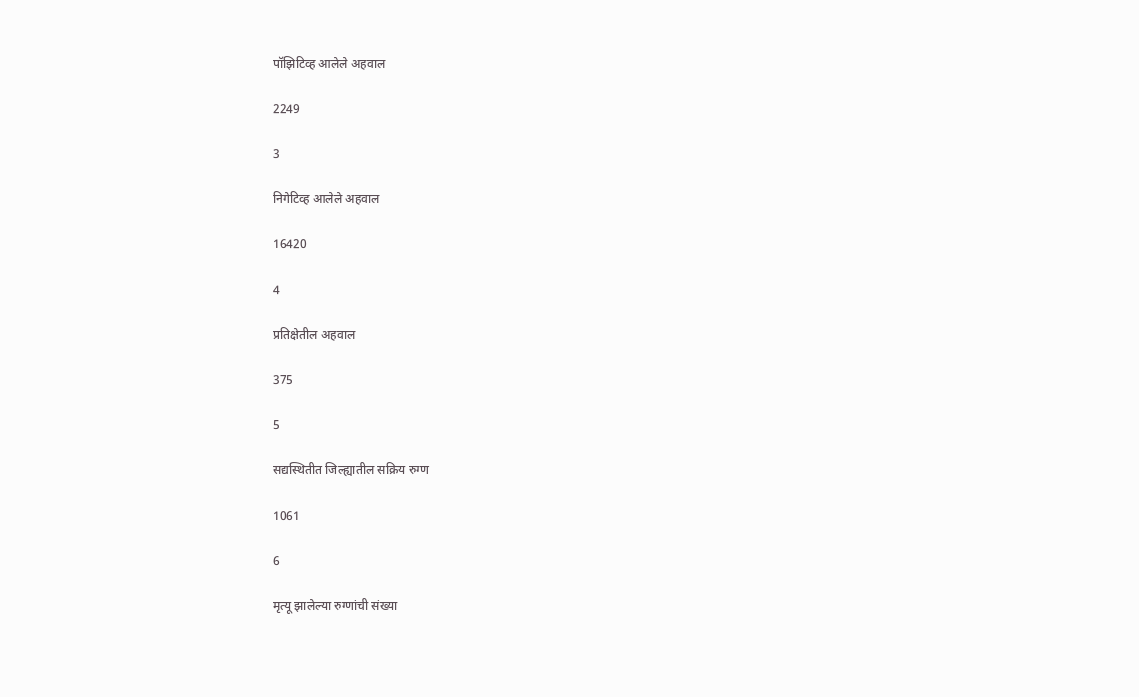पॉझिटिव्ह आलेले अहवाल

2249

3

निगेटिव्ह आलेले अहवाल

16420

4

प्रतिक्षेतील अहवाल

375

5

सद्यस्थितीत जिल्ह्यातील सक्रिय रुग्ण

1061

6

मृत्यू झालेल्या रुग्णांची संख्या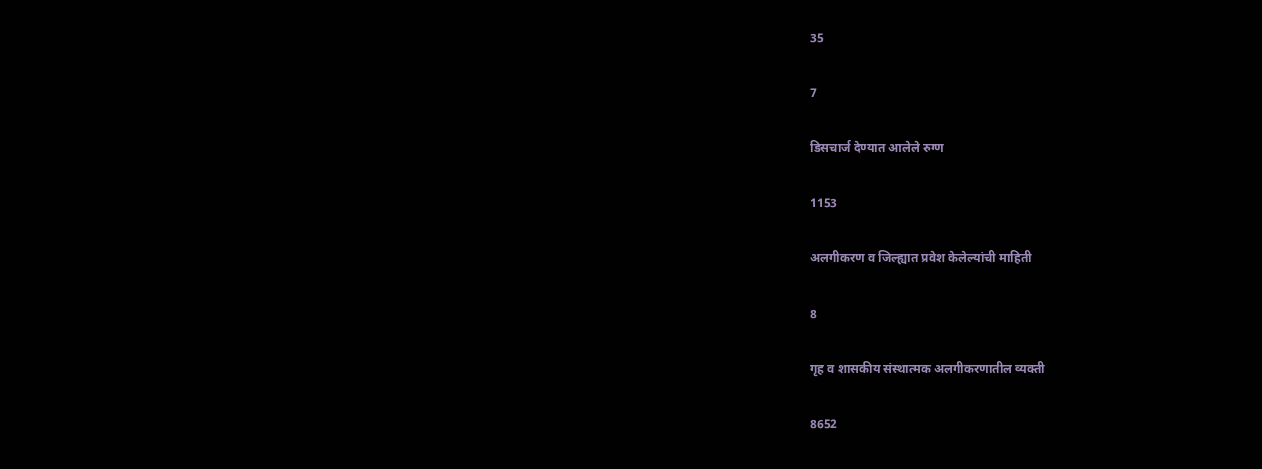35

7

डिसचार्ज देण्यात आलेले रुग्ण

1153

अलगीकरण व जिल्ह्यात प्रवेश केलेल्यांची माहिती

8

गृह व शासकीय संस्थात्मक अलगीकरणातील व्यक्ती

8652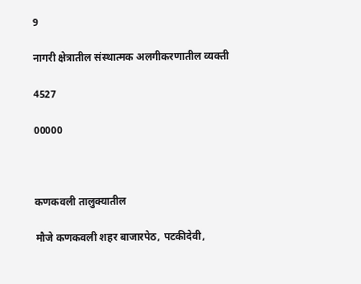9

नागरी क्षेत्रातील संस्थात्मक अलगीकरणातील व्यक्ती

4527

00000



कणकवली तालुक्यातील

मौजे कणकवली शहर बाजारपेठ, पटकीदेवी,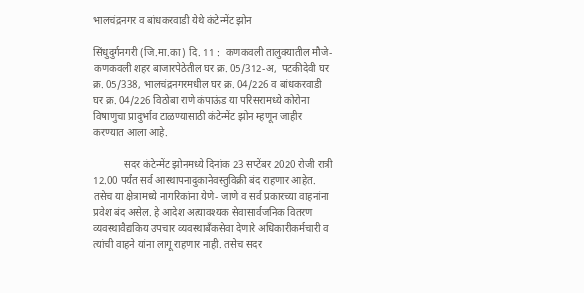भालचंद्रनगर व बांधकरवाडी येथे कंटेन्मेंट झोन

सिंधुदुर्गनगरी (जि.मा.का) दि. 11 :  कणकवली तालुक्यातील मौजे- कणकवली शहर बाजारपेठेतील घर क्र. 05/312-अ,  पटकीदेवी घर क्र. 05/338, भालचंद्रनगरमधील घर क्र. 04/226 व बांधकरवाडी घर क्र. 04/226 विठोबा राणे कंपाऊंड या परिसरामध्ये कोरोना विषाणुचा प्रादुर्भाव टाळण्यासाठी कंटेन्मेंट झोन म्हणून जाहीर करण्यात आला आहे.

            सदर कंटेन्मेंट झोनमध्ये दिनांक 23 सप्टेंबर 2020 रोजी रात्री 12.00 पर्यंत सर्व आस्थापनादुकानेवस्तुविक्री बंद राहणार आहेत. तसेच या क्षेत्रामध्ये नागरिकांना येणे- जाणे व सर्व प्रकारच्या वाहनांना प्रवेश बंद असेल. हे आदेश अत्यावश्यक सेवासार्वजनिक वितरण व्यवस्थावैद्यकिय उपचार व्यवस्थाबँकसेवा देणारे अधिकारीकर्मचारी व त्यांची वाहने यांना लागू राहणार नाही. तसेच सदर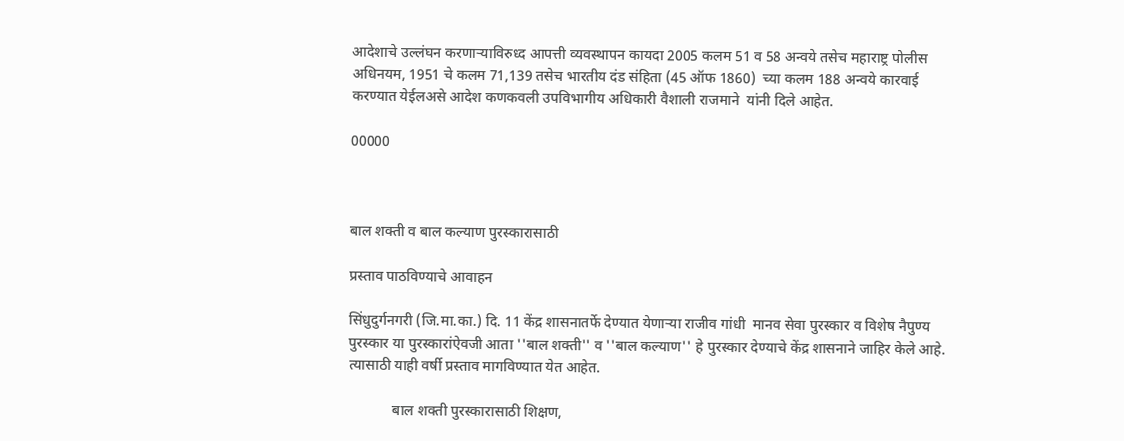आदेशाचे उल्लंघन करणाऱ्याविरुध्द आपत्ती व्यवस्थापन कायदा 2005 कलम 51 व 58 अन्वये तसेच महाराष्ट्र पोलीस अधिनयम, 1951 चे कलम 71,139 तसेच भारतीय दंड संहिता (45 ऑफ 1860)  च्या कलम 188 अन्वये कारवाई करण्यात येईलअसे आदेश कणकवली उपविभागीय अधिकारी वैशाली राजमाने  यांनी दिले आहेत.

00000



बाल शक्ती व बाल कल्याण पुरस्कारासाठी

प्रस्ताव पाठविण्याचे आवाहन

सिंधुदुर्गनगरी (जि.मा.का.) दि. 11 केंद्र शासनातर्फे देण्यात येणाऱ्या राजीव गांधी  मानव सेवा पुरस्कार व विशेष नैपुण्य पुरस्कार या पुरस्कारांऐवजी आता ''बाल शक्ती'' व ''बाल कल्याण'' हे पुरस्कार देण्याचे केंद्र शासनाने जाहिर केले आहे. त्यासाठी याही वर्षी प्रस्ताव मागविण्यात येत आहेत.

            बाल शक्ती पुरस्कारासाठी शिक्षण,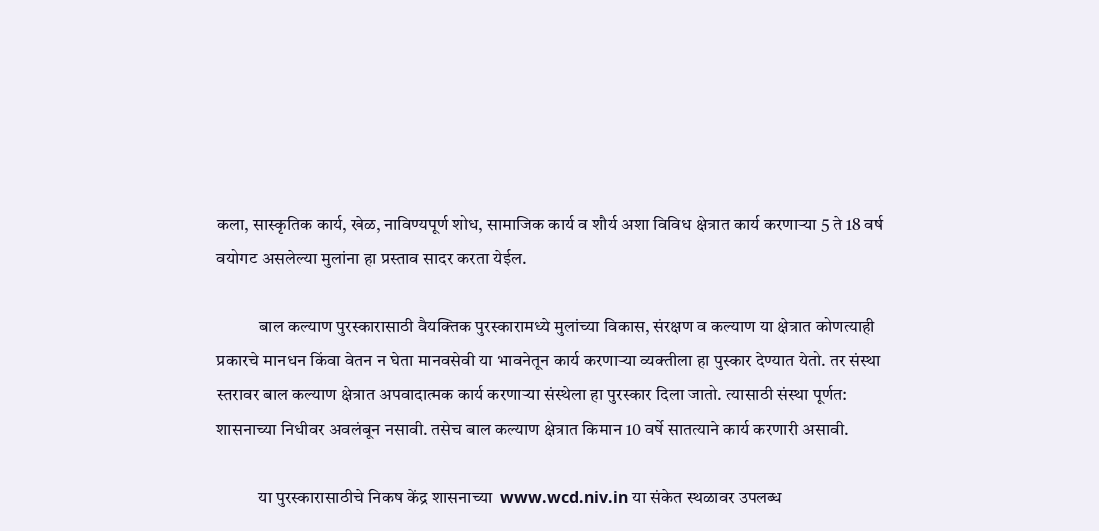कला, सास्कृतिक कार्य, खेळ, नाविण्यपूर्ण शोध, सामाजिक कार्य व शौर्य अशा विविध क्षेत्रात कार्य करणाऱ्या 5 ते 18 वर्ष वयोगट असलेल्या मुलांना हा प्रस्ताव सादर करता येईल.

            बाल कल्याण पुरस्कारासाठी वैयक्तिक पुरस्कारामध्ये मुलांच्या विकास, संरक्षण व कल्याण या क्षेत्रात कोणत्याही प्रकारचे मानधन किंवा वेतन न घेता मानवसेवी या भावनेतून कार्य करणाऱ्या व्यक्तीला हा पुस्कार देण्यात येतो. तर संस्था स्तरावर बाल कल्याण क्षेत्रात अपवादात्मक कार्य करणाऱ्या संस्थेला हा पुरस्कार दिला जातो. त्यासाठी संस्था पूर्णत: शासनाच्या निधीवर अवलंबून नसावी. तसेच बाल कल्याण क्षेत्रात किमान 10 वर्षे सातत्याने कार्य करणारी असावी.

            या पुरस्कारासाठीचे निकष केंद्र शासनाच्या  www.wcd.niv.in या संकेत स्थळावर उपलब्ध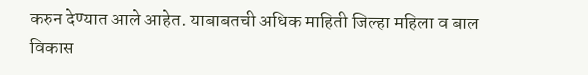करुन देण्यात आले आहेत. याबाबतची अधिक माहिती जिल्हा महिला व बाल विकास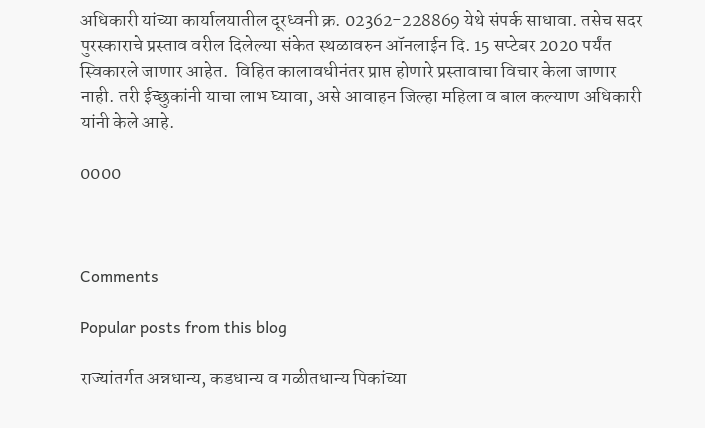अधिकारी यांच्या कार्यालयातील दूरध्वनी क्र. 02362-228869 येथे संपर्क साधावा. तसेच सदर पुरस्काराचे प्रस्ताव वरील दिलेल्या संकेत स्थळावरुन ऑनलाईन दि. 15 सप्टेबर 2020 पर्यंत स्विकारले जाणार आहेत.  विहित कालावधीनंतर प्राप्त होणारे प्रस्तावाचा विचार केला जाणार नाही. तरी ईच्छुकांनी याचा लाभ घ्यावा, असे आवाहन जिल्हा महिला व बाल कल्याण अधिकारी यांनी केले आहे.

0000



Comments

Popular posts from this blog

राज्यांतर्गत अन्नधान्य, कडधान्य व गळीतधान्य पिकांच्या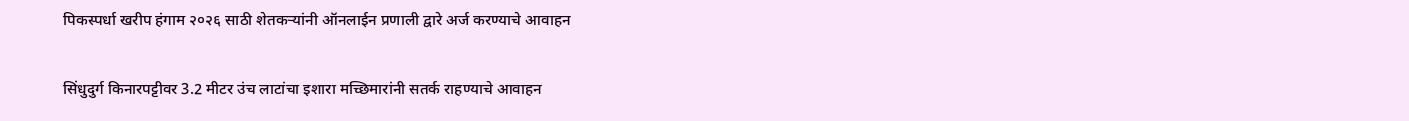पिकस्पर्धा खरीप हंगाम २०२६ साठी शेतकऱ्यांनी ऑनलाईन प्रणाली द्वारे अर्ज करण्याचे आवाहन

सिंधुदुर्ग किनारपट्टीवर 3.2 मीटर उंच लाटांचा इशारा मच्छिमारांनी सतर्क राहण्याचे आवाहन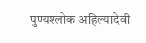पुण्यश्लोक अहिल्यादेवी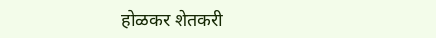होळकर शेतकरी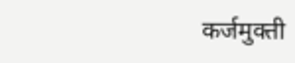कर्जमुक्ती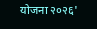योजना २०२६'